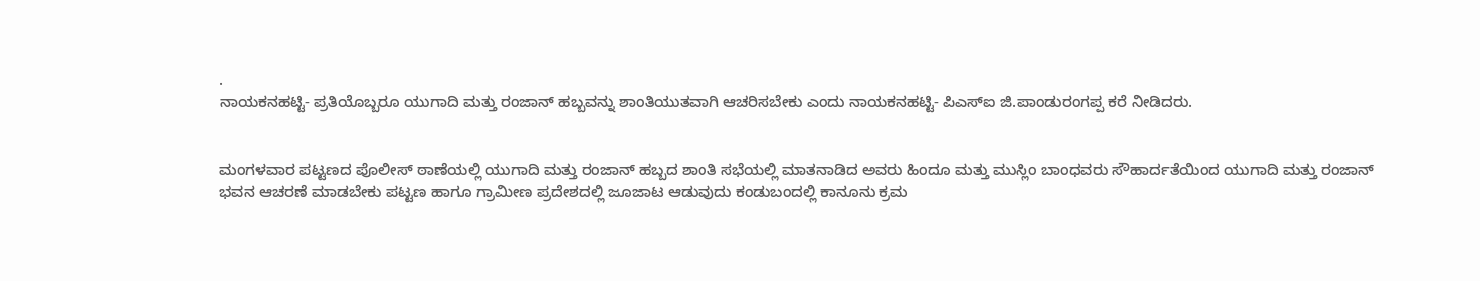.
ನಾಯಕನಹಟ್ಟಿ- ಪ್ರತಿಯೊಬ್ಬರೂ ಯುಗಾದಿ ಮತ್ತು ರಂಜಾನ್ ಹಬ್ಬವನ್ನು ಶಾಂತಿಯುತವಾಗಿ ಆಚರಿಸಬೇಕು ಎಂದು ನಾಯಕನಹಟ್ಟಿ- ಪಿಎಸ್ಐ ಜಿ.ಪಾಂಡುರಂಗಪ್ಪ ಕರೆ ನೀಡಿದರು.


ಮಂಗಳವಾರ ಪಟ್ಟಣದ ಪೊಲೀಸ್ ಠಾಣೆಯಲ್ಲಿ ಯುಗಾದಿ ಮತ್ತು ರಂಜಾನ್ ಹಬ್ಬದ ಶಾಂತಿ ಸಭೆಯಲ್ಲಿ ಮಾತನಾಡಿದ ಅವರು ಹಿಂದೂ ಮತ್ತು ಮುಸ್ಲಿಂ ಬಾಂಧವರು ಸೌಹಾರ್ದತೆಯಿಂದ ಯುಗಾದಿ ಮತ್ತು ರಂಜಾನ್ ಭವನ ಆಚರಣೆ ಮಾಡಬೇಕು ಪಟ್ಟಣ ಹಾಗೂ ಗ್ರಾಮೀಣ ಪ್ರದೇಶದಲ್ಲಿ ಜೂಜಾಟ ಆಡುವುದು ಕಂಡುಬಂದಲ್ಲಿ ಕಾನೂನು ಕ್ರಮ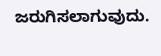ಜರುಗಿಸಲಾಗುವುದು.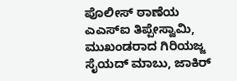ಪೊಲೀಸ್ ಠಾಣೆಯ ಎಎಸ್ಐ ತಿಪ್ಪೇಸ್ವಾಮಿ,
ಮುಖಂಡರಾದ ಗಿರಿಯಜ್ಜ ಸೈಯದ್ ಮಾಬು, ಜಾಕಿರ್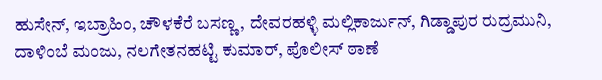ಹುಸೇನ್, ಇಬ್ರಾಹಿಂ, ಚೌಳಕೆರೆ ಬಸಣ್ಣ, ದೇವರಹಳ್ಳಿ ಮಲ್ಲಿಕಾರ್ಜುನ್, ಗಿಡ್ಡಾಪುರ ರುದ್ರಮುನಿ, ದಾಳಿಂಬೆ ಮಂಜು, ನಲಗೇತನಹಟ್ಟಿ ಕುಮಾರ್, ಪೊಲೀಸ್ ಠಾಣೆ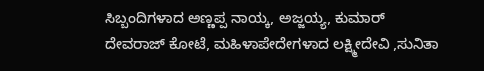ಸಿಬ್ಬಂದಿಗಳಾದ ಅಣ್ಣಪ್ಪ ನಾಯ್ಕ, ಅಜ್ಜಯ್ಯ, ಕುಮಾರ್ ದೇವರಾಜ್ ಕೋಟೆ, ಮಹಿಳಾಪೇದೇಗಳಾದ ಲಕ್ಷ್ಮೀದೇವಿ ,ಸುನಿತಾ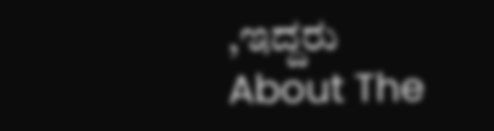,ಇದ್ದರು
About The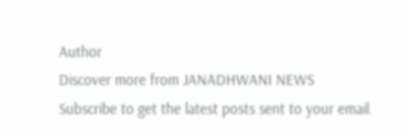Author
Discover more from JANADHWANI NEWS
Subscribe to get the latest posts sent to your email.